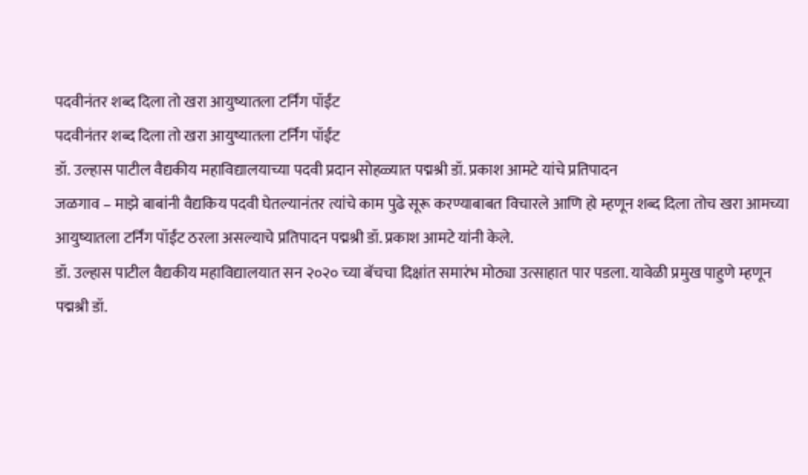पदवीनंतर शब्द दिला तो खरा आयुष्यातला टर्निंग पॉईंट
पदवीनंतर शब्द दिला तो खरा आयुष्यातला टर्निंग पॉईंट
डॉ. उल्हास पाटील वैद्यकीय महाविद्यालयाच्या पदवी प्रदान सोहळ्यात पद्मश्री डॉ. प्रकाश आमटे यांचे प्रतिपादन
जळगाव – माझे बाबांनी वैद्यकिय पदवी घेतल्यानंतर त्यांचे काम पुढे सूरू करण्याबाबत विचारले आणि हो म्हणून शब्द दिला तोच खरा आमच्या आयुष्यातला टर्निंग पॉईंट ठरला असल्याचे प्रतिपादन पद्मश्री डॉ. प्रकाश आमटे यांनी केले.
डॉ. उल्हास पाटील वैद्यकीय महाविद्यालयात सन २०२० च्या बॅचचा दिक्षांत समारंभ मोठ्या उत्साहात पार पडला. यावेळी प्रमुख पाहुणे म्हणून पद्मश्री डॉ.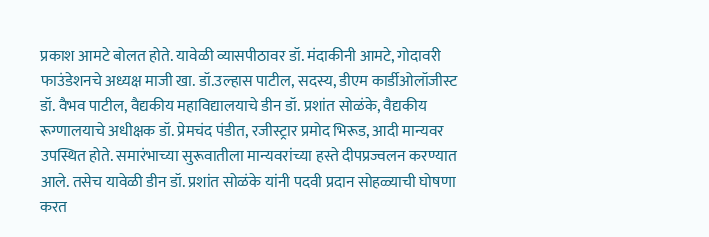प्रकाश आमटे बोलत होते. यावेळी व्यासपीठावर डॉ. मंदाकीनी आमटे, गोदावरी फाउंडेशनचे अध्यक्ष माजी खा. डॉ.उल्हास पाटील, सदस्य, डीएम कार्डीओलॉजीस्ट डॉ. वैभव पाटील, वैद्यकीय महाविद्यालयाचे डीन डॉ. प्रशांत सोळंके, वैद्यकीय रूग्णालयाचे अधीक्षक डॉ. प्रेमचंद पंडीत, रजीस्ट्रार प्रमोद भिरूड, आदी मान्यवर उपस्थित होते. समारंभाच्या सुरूवातीला मान्यवरांच्या हस्ते दीपप्रज्वलन करण्यात आले. तसेच यावेळी डीन डॉ. प्रशांत सोळंके यांनी पदवी प्रदान सोहळ्याची घोषणा करत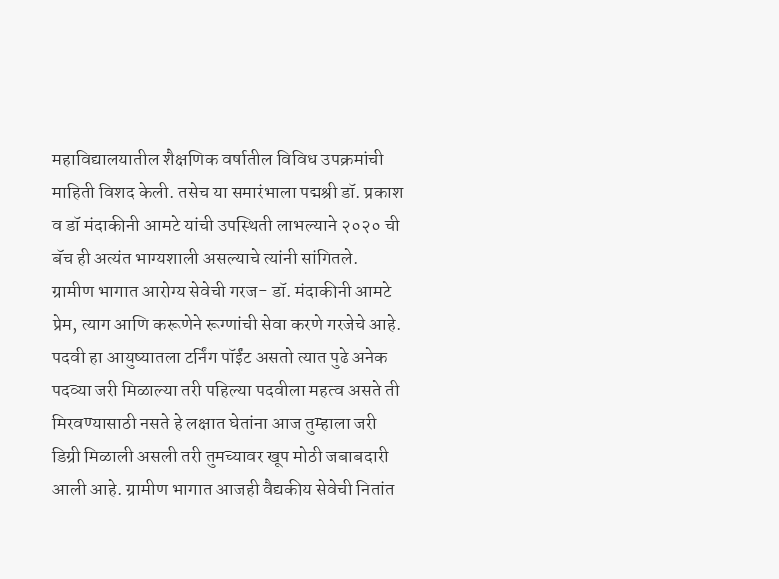महाविद्यालयातील शैक्षणिक वर्षातील विविध उपक्रमांची माहिती विशद केली. तसेच या समारंभाला पद्मश्री डॉ. प्रकाश व डॉ मंदाकीनी आमटे यांची उपस्थिती लाभल्याने २०२० ची बॅच ही अत्यंत भाग्यशाली असल्याचे त्यांनी सांगितले.
ग्रामीण भागात आरोग्य सेवेची गरज- डॉ. मंदाकीनी आमटे
प्रेम, त्याग आणि करूणेने रूग्णांची सेवा करणे गरजेचे आहे. पदवी हा आयुष्यातला टर्निंग पॉईंट असतो त्यात पुढे अनेक पदव्या जरी मिळाल्या तरी पहिल्या पदवीला महत्व असते ती मिरवण्यासाठी नसते हे लक्षात घेतांना आज तुम्हाला जरी डिग्री मिळाली असली तरी तुमच्यावर खूप मोठी जबाबदारी आली आहे. ग्रामीण भागात आजही वैद्यकीय सेवेची नितांत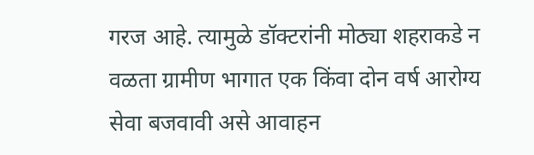गरज आहे. त्यामुळे डॉक्टरांनी मोठ्या शहराकडे न वळता ग्रामीण भागात एक किंवा दोन वर्ष आरोग्य सेवा बजवावी असे आवाहन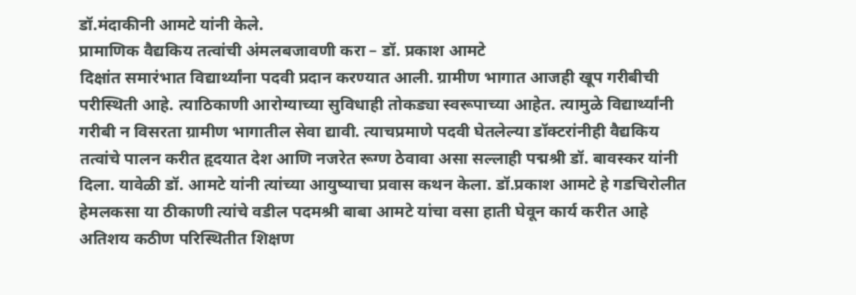डॉ.मंदाकीनी आमटे यांनी केले.
प्रामाणिक वैद्यकिय तत्वांची अंमलबजावणी करा – डॉ. प्रकाश आमटे
दिक्षांत समारंभात विद्यार्थ्यांना पदवी प्रदान करण्यात आली. ग्रामीण भागात आजही खूप गरीबीची परीस्थिती आहे. त्याठिकाणी आरोग्याच्या सुविधाही तोकड्या स्वरूपाच्या आहेत. त्यामुळे विद्यार्थ्यांनी गरीबी न विसरता ग्रामीण भागातील सेवा द्यावी. त्याचप्रमाणे पदवी घेतलेल्या डॉक्टरांनीही वैद्यकिय तत्वांचे पालन करीत हृदयात देश आणि नजरेत रूग्ण ठेवावा असा सल्लाही पद्मश्री डॉ. बावस्कर यांनी दिला. यावेळी डॉ. आमटे यांनी त्यांच्या आयुष्याचा प्रवास कथन केला. डॉ.प्रकाश आमटे हे गडचिरोलीत हेमलकसा या ठीकाणी त्यांचे वडील पदमश्री बाबा आमटे यांचा वसा हाती घेवून कार्य करीत आहे अतिशय कठीण परिस्थितीत शिक्षण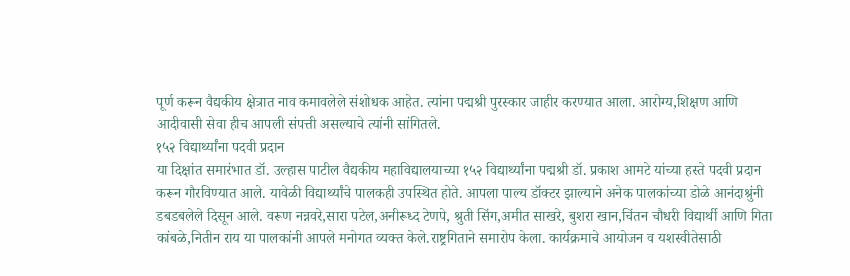पूर्ण करून वैद्यकीय क्षेत्रात नाव कमावलेले संशोधक आहेत. त्यांना पद्मश्री पुरस्कार जाहीर करण्यात आला. आरोग्य,शिक्षण आणि आदीवासी सेवा हीच आपली संपत्ती असल्याचे त्यांनी सांगितले.
१५२ विद्यार्थ्यांना पदवी प्रदान
या दिक्षांत समारंभात डॉ. उल्हास पाटील वैद्यकीय महाविद्यालयाच्या १५२ विद्यार्थ्यांना पद्मश्री डॉ. प्रकाश आमटे यांच्या हस्ते पदवी प्रदान करून गौरविण्यात आले. यावेळी विद्यार्थ्यांचे पालकही उपस्थित होते. आपला पाल्य डॉक्टर झाल्याने अनेक पालकांच्या डोळे आनंदाश्रुंनी डबडबलेले दिसून आले. वरूण नन्नवरे,सारा पटेल,अनीरूध्द टेणपे, श्रुती सिंग,अमीत साखरे, बुशरा खान,चिंतन चौधरी विद्यार्थी आणि गिता कांबळे,नितीन राय या पालकांनी आपले मनोगत व्यक्त केले.राष्ट्रगिताने समारोप केला. कार्यक्रमाचे आयोजन व यशस्वीतेसाठी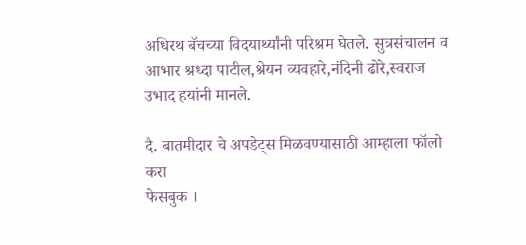अधिरथ बॅचच्या विदयार्थ्यांनी परिश्रम घेतले. सुत्रसंचालन व आभार श्रध्दा पाटील,श्रेयन व्यवहारे,नंदिनी ढोरे,स्वराज उभाद हयांनी मानले.

दै. बातमीदार चे अपडेट्स मिळवण्यासाठी आम्हाला फॉलो करा
फेसबुक ।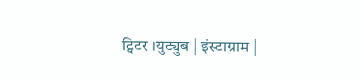ट्विटर ।युट्युब | इंस्टाग्राम |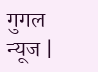गुगल न्यूज |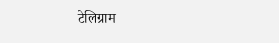टेलिग्राम